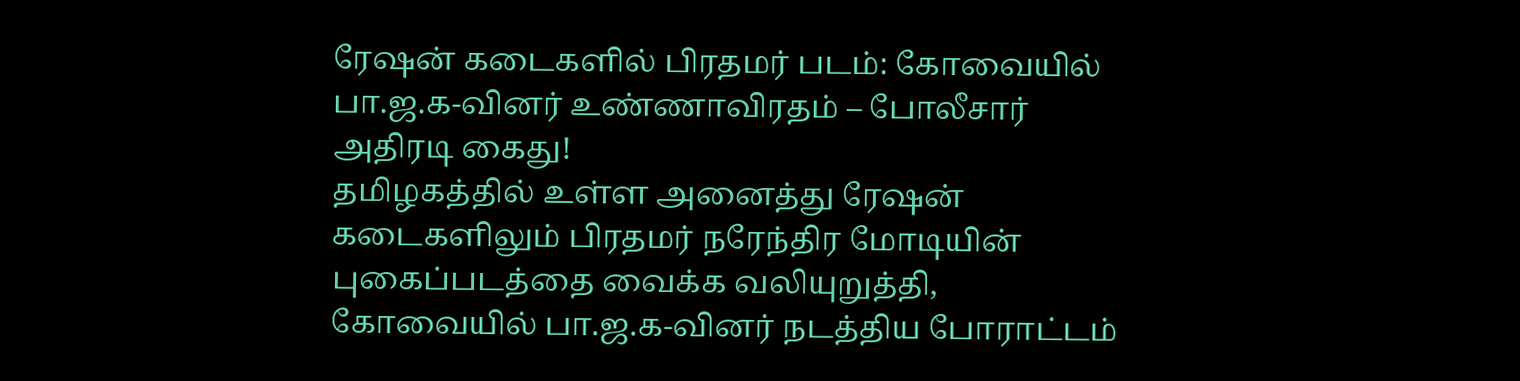ரேஷன் கடைகளில் பிரதமர் படம்: கோவையில் பா.ஜ.க-வினர் உண்ணாவிரதம் – போலீசார் அதிரடி கைது!
தமிழகத்தில் உள்ள அனைத்து ரேஷன் கடைகளிலும் பிரதமர் நரேந்திர மோடியின் புகைப்படத்தை வைக்க வலியுறுத்தி, கோவையில் பா.ஜ.க-வினர் நடத்திய போராட்டம்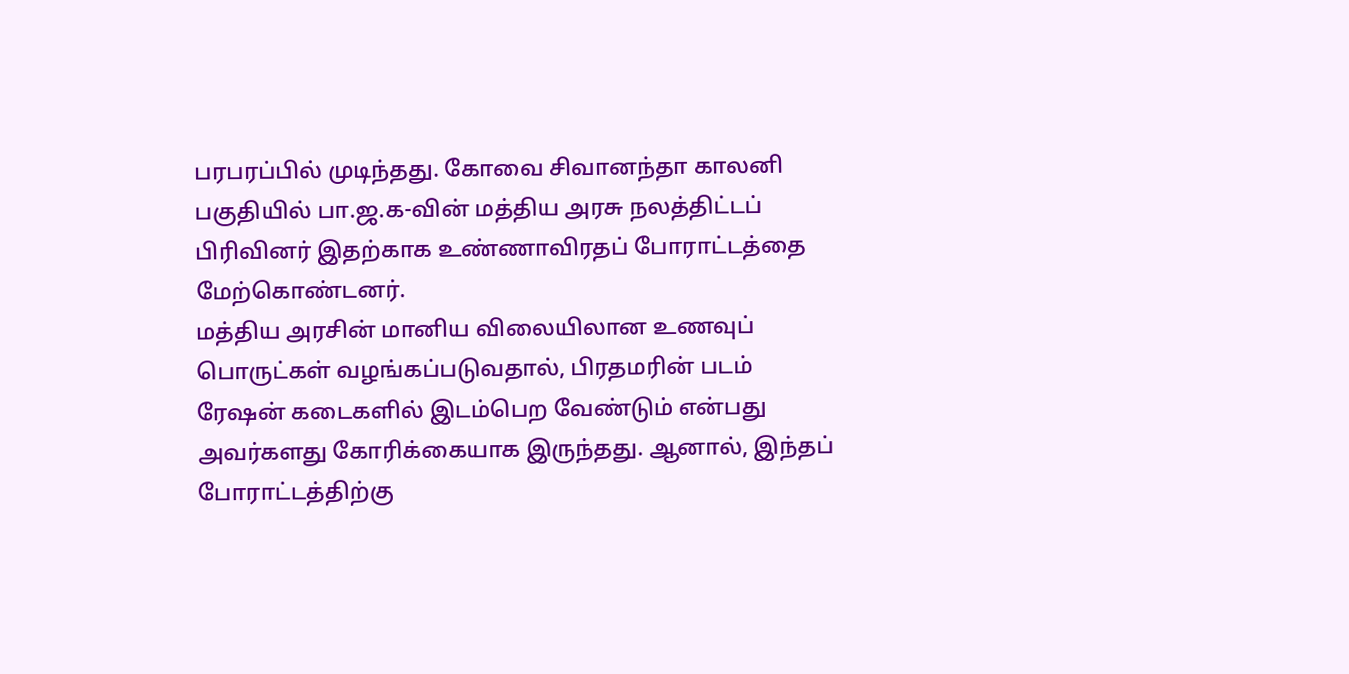பரபரப்பில் முடிந்தது. கோவை சிவானந்தா காலனி பகுதியில் பா.ஜ.க-வின் மத்திய அரசு நலத்திட்டப் பிரிவினர் இதற்காக உண்ணாவிரதப் போராட்டத்தை மேற்கொண்டனர்.
மத்திய அரசின் மானிய விலையிலான உணவுப் பொருட்கள் வழங்கப்படுவதால், பிரதமரின் படம் ரேஷன் கடைகளில் இடம்பெற வேண்டும் என்பது அவர்களது கோரிக்கையாக இருந்தது. ஆனால், இந்தப் போராட்டத்திற்கு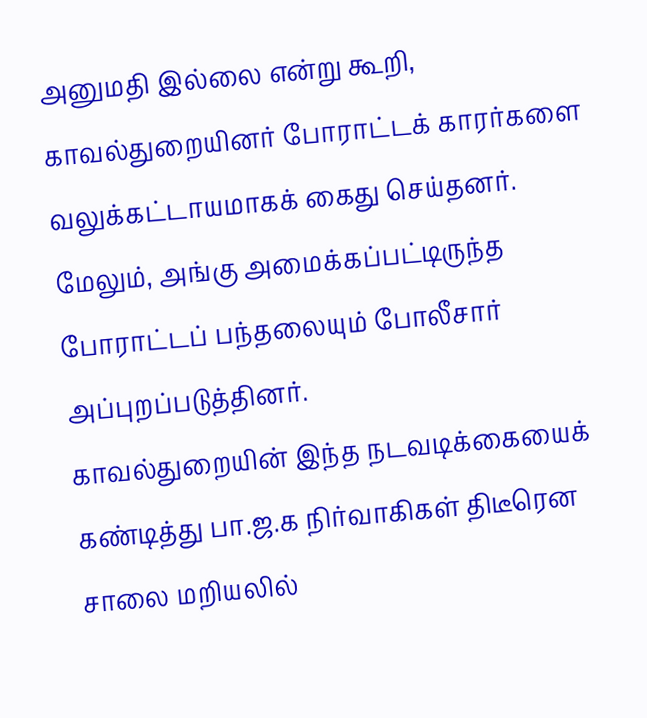அனுமதி இல்லை என்று கூறி, காவல்துறையினர் போராட்டக் காரர்களை வலுக்கட்டாயமாகக் கைது செய்தனர். மேலும், அங்கு அமைக்கப்பட்டிருந்த போராட்டப் பந்தலையும் போலீசார் அப்புறப்படுத்தினர்.
காவல்துறையின் இந்த நடவடிக்கையைக் கண்டித்து பா.ஜ.க நிர்வாகிகள் திடீரென சாலை மறியலில்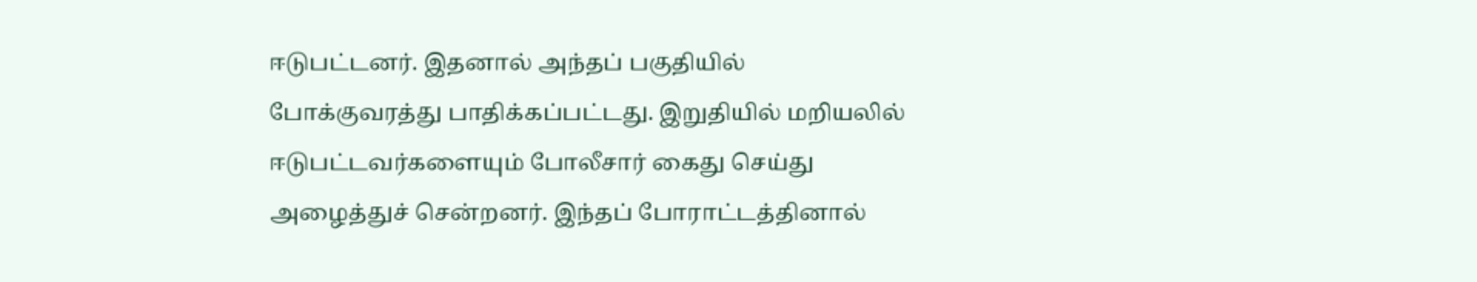ஈடுபட்டனர். இதனால் அந்தப் பகுதியில் போக்குவரத்து பாதிக்கப்பட்டது. இறுதியில் மறியலில் ஈடுபட்டவர்களையும் போலீசார் கைது செய்து அழைத்துச் சென்றனர். இந்தப் போராட்டத்தினால்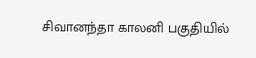சிவானந்தா காலனி பகுதியில்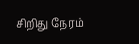சிறிது நேரம்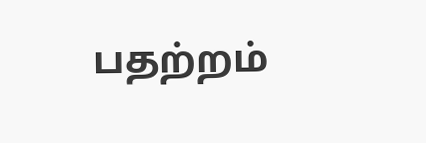பதற்றம்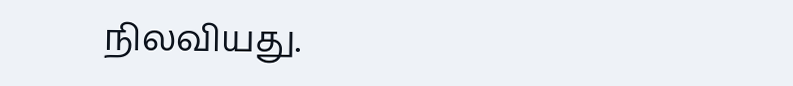நிலவியது.